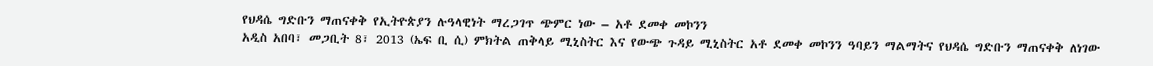የህዳሴ ግድቡን ማጠናቀቅ የኢትዮጵያን ሉዓላዊነት ማረጋገጥ ጭምር ነው – አቶ ደመቀ መኮንን
አዲስ አበባ፣ መጋቢት 8፣ 2013 (ኤፍ ቢ ሲ) ምክትል ጠቅላይ ሚኒስትር እና የውጭ ጉዳይ ሚኒስትር አቶ ደመቀ መኮንን ዓባይን ማልማትና የህዳሴ ግድቡን ማጠናቀቅ ለነገው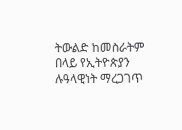ትውልድ ከመስራትም በላይ የኢትዮጵያን ሉዓላዊነት ማረጋገጥ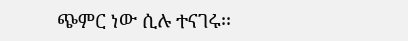ጭምር ነው ሲሉ ተናገሩ፡፡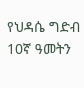የህዳሴ ግድብ 10ኛ ዓመትን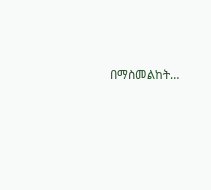በማስመልከት…